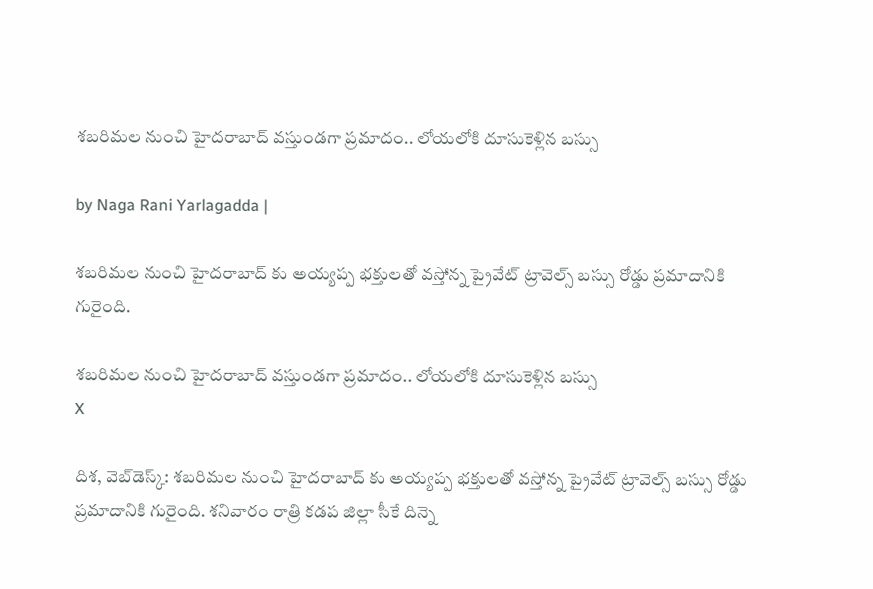శబరిమల నుంచి హైదరాబాద్ వస్తుండగా ప్రమాదం.. లోయలోకి దూసుకెళ్లిన బస్సు

by Naga Rani Yarlagadda |

శబరిమల నుంచి హైదరాబాద్ కు అయ్యప్ప భక్తులతో వస్తోన్న ప్రైవేట్ ట్రావెల్స్ బస్సు రోడ్డు ప్రమాదానికి గురైంది.

శబరిమల నుంచి హైదరాబాద్ వస్తుండగా ప్రమాదం.. లోయలోకి దూసుకెళ్లిన బస్సు
X

దిశ, వెబ్‌డెస్క్: శబరిమల నుంచి హైదరాబాద్ కు అయ్యప్ప భక్తులతో వస్తోన్న ప్రైవేట్ ట్రావెల్స్ బస్సు రోడ్డు ప్రమాదానికి గురైంది. శనివారం రాత్రి కడప జిల్లా సీకే దిన్నె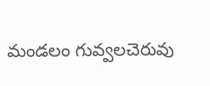మండలం గువ్వలచెరువు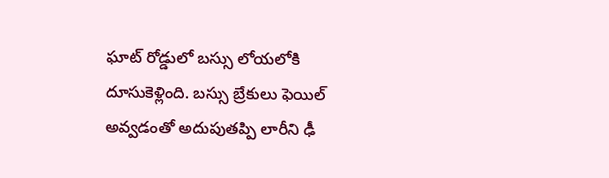ఘాట్ రోడ్డులో బస్సు లోయలోకి దూసుకెళ్లింది. బస్సు బ్రేకులు ఫెయిల్ అవ్వడంతో అదుపుతప్పి లారీని ఢీ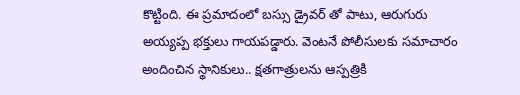కొట్టింది. ఈ ప్రమాదంలో బస్సు డ్రైవర్ తో పాటు, ఆరుగురు అయ్యప్ప భక్తులు గాయపడ్డారు. వెంటనే పోలీసులకు సమాచారం అందించిన స్థానికులు.. క్షతగాత్రులను ఆస్పత్రికి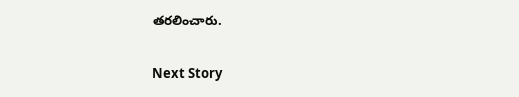తరలించారు.

Next Story